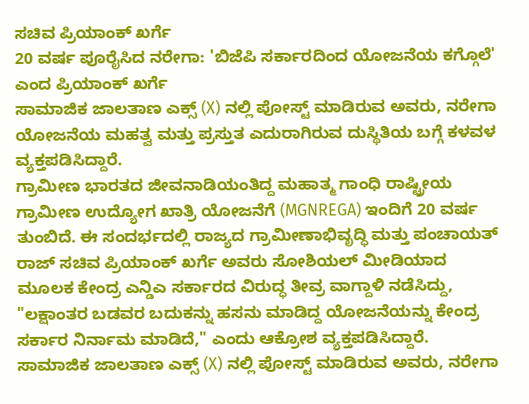ಸಚಿವ ಪ್ರಿಯಾಂಕ್ ಖರ್ಗೆ
20 ವರ್ಷ ಪೂರೈಸಿದ ನರೇಗಾ: 'ಬಿಜೆಪಿ ಸರ್ಕಾರದಿಂದ ಯೋಜನೆಯ ಕಗ್ಗೊಲೆ' ಎಂದ ಪ್ರಿಯಾಂಕ್ ಖರ್ಗೆ
ಸಾಮಾಜಿಕ ಜಾಲತಾಣ ಎಕ್ಸ್ (X) ನಲ್ಲಿ ಪೋಸ್ಟ್ ಮಾಡಿರುವ ಅವರು, ನರೇಗಾ ಯೋಜನೆಯ ಮಹತ್ವ ಮತ್ತು ಪ್ರಸ್ತುತ ಎದುರಾಗಿರುವ ದುಸ್ಥಿತಿಯ ಬಗ್ಗೆ ಕಳವಳ ವ್ಯಕ್ತಪಡಿಸಿದ್ದಾರೆ.
ಗ್ರಾಮೀಣ ಭಾರತದ ಜೀವನಾಡಿಯಂತಿದ್ದ ಮಹಾತ್ಮ ಗಾಂಧಿ ರಾಷ್ಟ್ರೀಯ ಗ್ರಾಮೀಣ ಉದ್ಯೋಗ ಖಾತ್ರಿ ಯೋಜನೆಗೆ (MGNREGA) ಇಂದಿಗೆ 20 ವರ್ಷ ತುಂಬಿದೆ. ಈ ಸಂದರ್ಭದಲ್ಲಿ ರಾಜ್ಯದ ಗ್ರಾಮೀಣಾಭಿವೃದ್ಧಿ ಮತ್ತು ಪಂಚಾಯತ್ ರಾಜ್ ಸಚಿವ ಪ್ರಿಯಾಂಕ್ ಖರ್ಗೆ ಅವರು ಸೋಶಿಯಲ್ ಮೀಡಿಯಾದ ಮೂಲಕ ಕೇಂದ್ರ ಎನ್ಡಿಎ ಸರ್ಕಾರದ ವಿರುದ್ಧ ತೀವ್ರ ವಾಗ್ದಾಳಿ ನಡೆಸಿದ್ದು, "ಲಕ್ಷಾಂತರ ಬಡವರ ಬದುಕನ್ನು ಹಸನು ಮಾಡಿದ್ದ ಯೋಜನೆಯನ್ನು ಕೇಂದ್ರ ಸರ್ಕಾರ ನಿರ್ನಾಮ ಮಾಡಿದೆ," ಎಂದು ಆಕ್ರೋಶ ವ್ಯಕ್ತಪಡಿಸಿದ್ದಾರೆ.
ಸಾಮಾಜಿಕ ಜಾಲತಾಣ ಎಕ್ಸ್ (X) ನಲ್ಲಿ ಪೋಸ್ಟ್ ಮಾಡಿರುವ ಅವರು, ನರೇಗಾ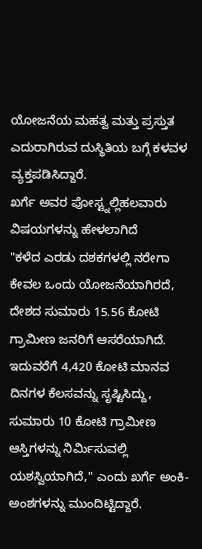ಯೋಜನೆಯ ಮಹತ್ವ ಮತ್ತು ಪ್ರಸ್ತುತ ಎದುರಾಗಿರುವ ದುಸ್ಥಿತಿಯ ಬಗ್ಗೆ ಕಳವಳ ವ್ಯಕ್ತಪಡಿಸಿದ್ದಾರೆ.
ಖರ್ಗೆ ಅವರ ಪೋಸ್ಟ್ನಲ್ಲಿಹಲವಾರು ವಿಷಯಗಳನ್ನು ಹೇಳಲಾಗಿದೆ
"ಕಳೆದ ಎರಡು ದಶಕಗಳಲ್ಲಿ ನರೇಗಾ ಕೇವಲ ಒಂದು ಯೋಜನೆಯಾಗಿರದೆ, ದೇಶದ ಸುಮಾರು 15.56 ಕೋಟಿ ಗ್ರಾಮೀಣ ಜನರಿಗೆ ಆಸರೆಯಾಗಿದೆ. ಇದುವರೆಗೆ 4,420 ಕೋಟಿ ಮಾನವ ದಿನಗಳ ಕೆಲಸವನ್ನು ಸೃಷ್ಟಿಸಿದ್ದು, ಸುಮಾರು 10 ಕೋಟಿ ಗ್ರಾಮೀಣ ಆಸ್ತಿಗಳನ್ನು ನಿರ್ಮಿಸುವಲ್ಲಿ ಯಶಸ್ವಿಯಾಗಿದೆ," ಎಂದು ಖರ್ಗೆ ಅಂಕಿ-ಅಂಶಗಳನ್ನು ಮುಂದಿಟ್ಟಿದ್ದಾರೆ.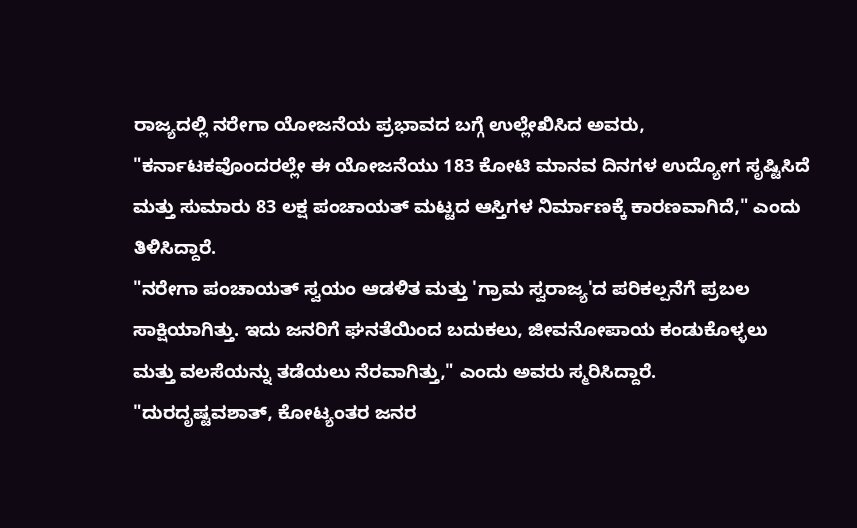ರಾಜ್ಯದಲ್ಲಿ ನರೇಗಾ ಯೋಜನೆಯ ಪ್ರಭಾವದ ಬಗ್ಗೆ ಉಲ್ಲೇಖಿಸಿದ ಅವರು, "ಕರ್ನಾಟಕವೊಂದರಲ್ಲೇ ಈ ಯೋಜನೆಯು 183 ಕೋಟಿ ಮಾನವ ದಿನಗಳ ಉದ್ಯೋಗ ಸೃಷ್ಟಿಸಿದೆ ಮತ್ತು ಸುಮಾರು 83 ಲಕ್ಷ ಪಂಚಾಯತ್ ಮಟ್ಟದ ಆಸ್ತಿಗಳ ನಿರ್ಮಾಣಕ್ಕೆ ಕಾರಣವಾಗಿದೆ," ಎಂದು ತಿಳಿಸಿದ್ದಾರೆ.
"ನರೇಗಾ ಪಂಚಾಯತ್ ಸ್ವಯಂ ಆಡಳಿತ ಮತ್ತು 'ಗ್ರಾಮ ಸ್ವರಾಜ್ಯ'ದ ಪರಿಕಲ್ಪನೆಗೆ ಪ್ರಬಲ ಸಾಕ್ಷಿಯಾಗಿತ್ತು. ಇದು ಜನರಿಗೆ ಘನತೆಯಿಂದ ಬದುಕಲು, ಜೀವನೋಪಾಯ ಕಂಡುಕೊಳ್ಳಲು ಮತ್ತು ವಲಸೆಯನ್ನು ತಡೆಯಲು ನೆರವಾಗಿತ್ತು," ಎಂದು ಅವರು ಸ್ಮರಿಸಿದ್ದಾರೆ.
"ದುರದೃಷ್ಟವಶಾತ್, ಕೋಟ್ಯಂತರ ಜನರ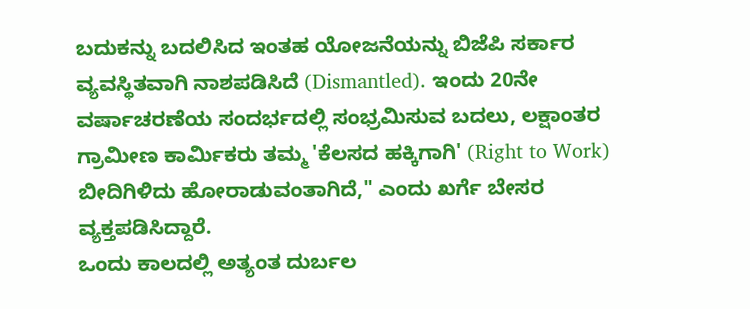ಬದುಕನ್ನು ಬದಲಿಸಿದ ಇಂತಹ ಯೋಜನೆಯನ್ನು ಬಿಜೆಪಿ ಸರ್ಕಾರ ವ್ಯವಸ್ಥಿತವಾಗಿ ನಾಶಪಡಿಸಿದೆ (Dismantled). ಇಂದು 20ನೇ ವರ್ಷಾಚರಣೆಯ ಸಂದರ್ಭದಲ್ಲಿ ಸಂಭ್ರಮಿಸುವ ಬದಲು, ಲಕ್ಷಾಂತರ ಗ್ರಾಮೀಣ ಕಾರ್ಮಿಕರು ತಮ್ಮ 'ಕೆಲಸದ ಹಕ್ಕಿಗಾಗಿ' (Right to Work) ಬೀದಿಗಿಳಿದು ಹೋರಾಡುವಂತಾಗಿದೆ," ಎಂದು ಖರ್ಗೆ ಬೇಸರ ವ್ಯಕ್ತಪಡಿಸಿದ್ದಾರೆ.
ಒಂದು ಕಾಲದಲ್ಲಿ ಅತ್ಯಂತ ದುರ್ಬಲ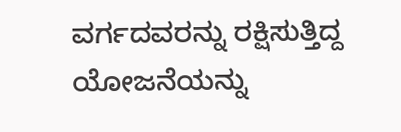ವರ್ಗದವರನ್ನು ರಕ್ಷಿಸುತ್ತಿದ್ದ ಯೋಜನೆಯನ್ನು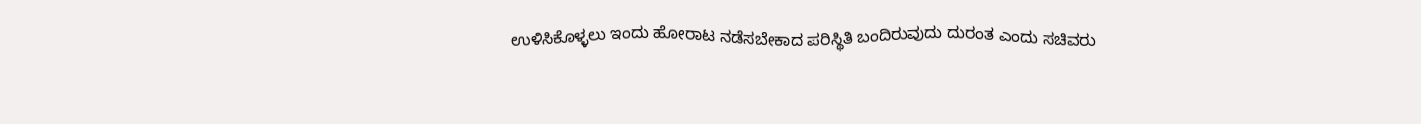ಉಳಿಸಿಕೊಳ್ಳಲು ಇಂದು ಹೋರಾಟ ನಡೆಸಬೇಕಾದ ಪರಿಸ್ಥಿತಿ ಬಂದಿರುವುದು ದುರಂತ ಎಂದು ಸಚಿವರು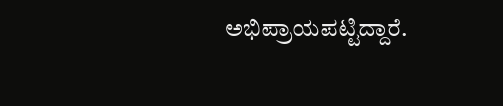ಅಭಿಪ್ರಾಯಪಟ್ಟಿದ್ದಾರೆ.